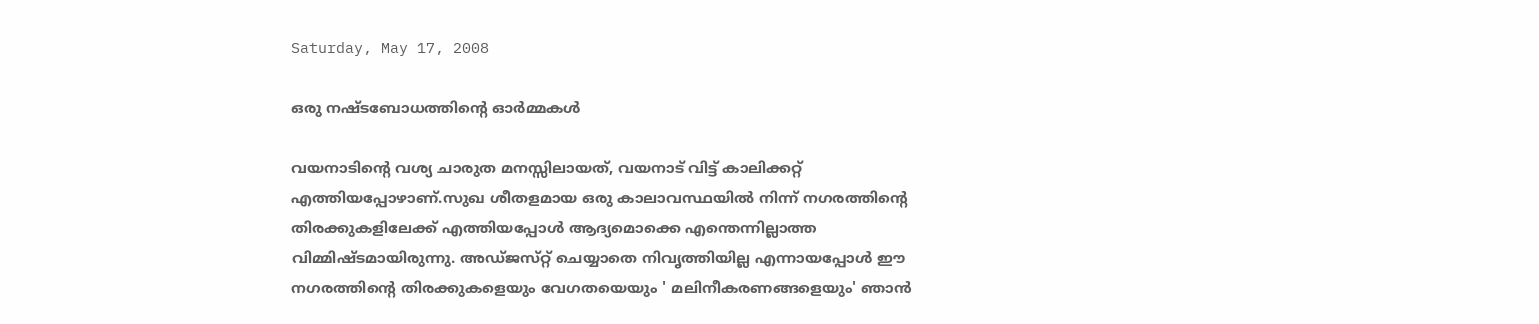Saturday, May 17, 2008

ഒരു നഷ്ടബോധത്തിന്റെ ഓര്‍മ്മകള്‍

വയനാടിന്റെ വശ്യ ചാരുത മനസ്സിലായത്‌, വയനാട്‌ വിട്ട്‌ കാലിക്കറ്റ്‌ എത്തിയപ്പോഴാണ്‌.സുഖ ശീതളമായ ഒരു കാലാവസ്ഥയില്‍ നിന്ന്‌ നഗരത്തിന്റെ തിരക്കുകളിലേക്ക്‌ എത്തിയപ്പോള്‍ ആദ്യമൊക്കെ എന്തെന്നില്ലാത്ത വിമ്മിഷ്ടമായിരുന്നു. അഡ്‌ജസ്‌റ്റ്‌ ചെയ്യാതെ നിവൃത്തിയില്ല എന്നായപ്പോള്‍ ഈ നഗരത്തിന്റെ തിരക്കുകളെയും വേഗതയെയും ' മലിനീകരണങ്ങളെയും' ഞാന്‍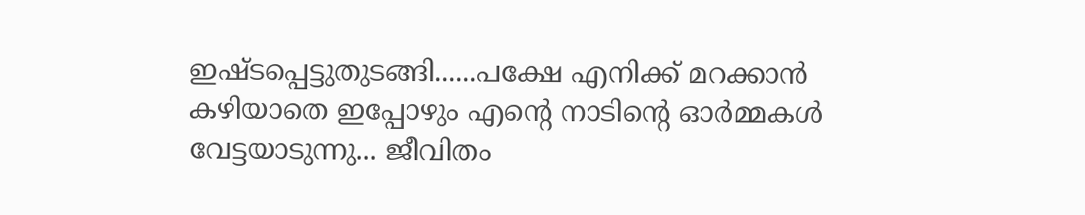ഇഷ്ടപ്പെട്ടുതുടങ്ങി......പക്ഷേ എനിക്ക്‌ മറക്കാന്‍ കഴിയാതെ ഇപ്പോഴും എന്റെ നാടിന്റെ ഓര്‍മ്മകള്‍ വേട്ടയാടുന്നു... ജീവിതം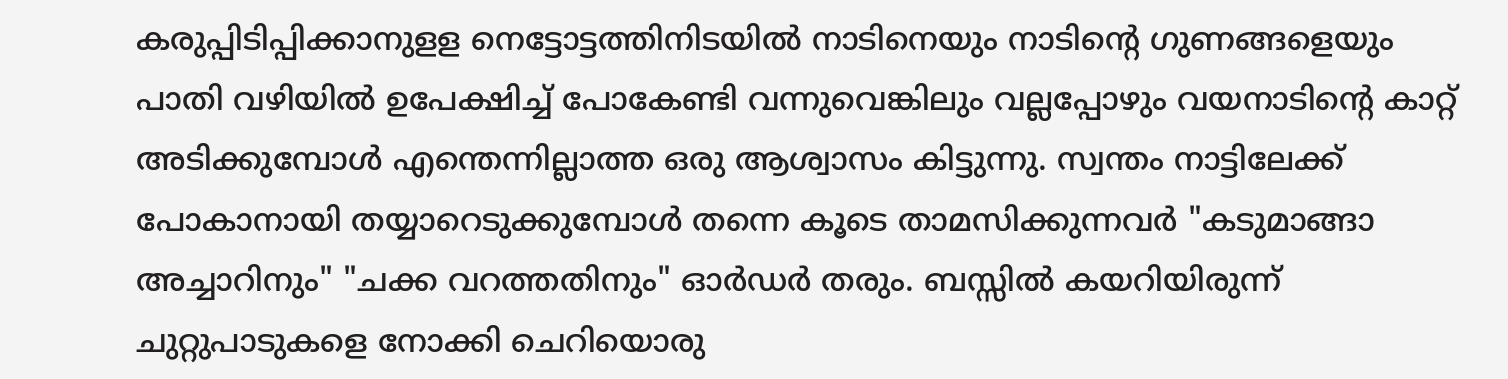കരുപ്പിടിപ്പിക്കാനുളള നെട്ടോട്ടത്തിനിടയില്‍ നാടിനെയും നാടിന്റെ ഗുണങ്ങളെയും പാതി വഴിയില്‍ ഉപേക്ഷിച്ച്‌ പോകേണ്ടി വന്നുവെങ്കിലും വല്ലപ്പോഴും വയനാടിന്റെ കാറ്റ്‌ അടിക്കുമ്പോള്‍ എന്തെന്നില്ലാത്ത ഒരു ആശ്വാസം കിട്ടുന്നു. സ്വന്തം നാട്ടിലേക്ക്‌ പോകാനായി തയ്യാറെടുക്കുമ്പോള്‍ തന്നെ കൂടെ താമസിക്കുന്നവര്‍ "കടുമാങ്ങാ അച്ചാറിനും" "ചക്ക വറത്തതിനും" ഓര്‍ഡര്‍ തരും. ബസ്സില്‍ കയറിയിരുന്ന്‌ ചുറ്റുപാടുകളെ നോക്കി ചെറിയൊരു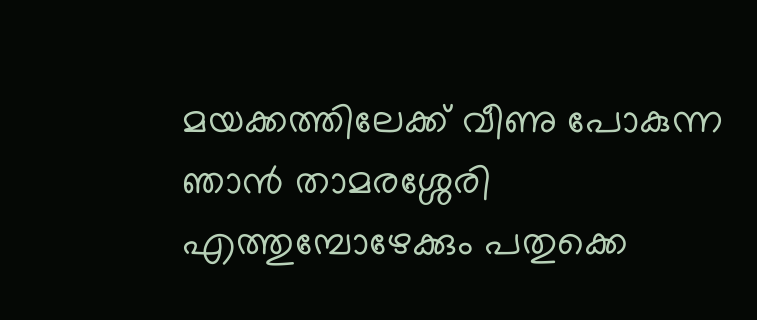മയക്കത്തിലേക്ക്‌ വീണു പോകുന്ന ഞാന്‍ താമരശ്ശേരി എത്തുമ്പോഴേക്കും പതുക്കെ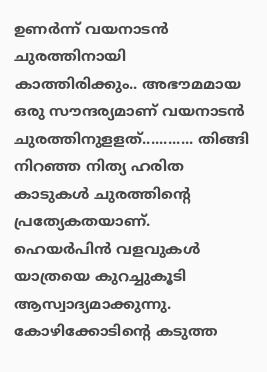ഉണര്‍ന്ന്‌ വയനാടന്‍ ചുരത്തിനായി കാത്തിരിക്കും.. അഭൗമമായ ഒരു സൗന്ദര്യമാണ്‌ വയനാടന്‍ ചുരത്തിനുളളത്‌............ തിങ്ങി നിറഞ്ഞ നിത്യ ഹരിത കാടുകള്‍ ചുരത്തിന്റെ പ്രത്യേകതയാണ്‌. ഹെയര്‍പിന്‍ വളവുകള്‍ യാത്രയെ കുറച്ചുകൂടി ആസ്വാദ്യമാക്കുന്നു. കോഴിക്കോടിന്റെ കടുത്ത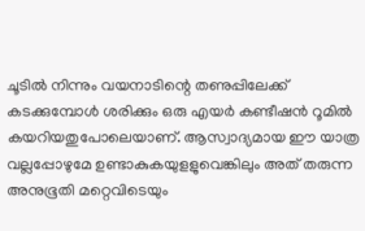ചൂടില്‍ നിന്നും വയനാടിന്റെ തണുപ്പിലേക്ക്‌ കടക്കുമ്പോള്‍ ശരിക്കും ഒരു എയര്‍ കണ്ടീഷന്‍ റൂമില്‍ കയറിയതുപോലെയാണ്‌. ആസ്വാദ്യമായ ഈ യാത്ര വല്ലപ്പോഴുമേ ഉണ്ടാകുകയുളളുവെങ്കിലും അത്‌ തരുന്ന അനുഭൂതി മറ്റെവിടെയും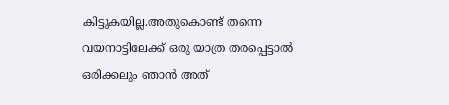കിട്ടുകയില്ല.അതുകൊണ്ട്‌ തന്നെ വയനാട്ടിലേക്ക്‌ ഒരു യാത്ര തരപ്പെട്ടാല്‍ ഒരിക്കലും ഞാന്‍ അത്‌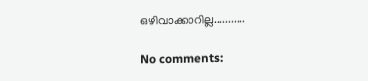ഒഴിവാക്കാറില്ല...........

No comments: